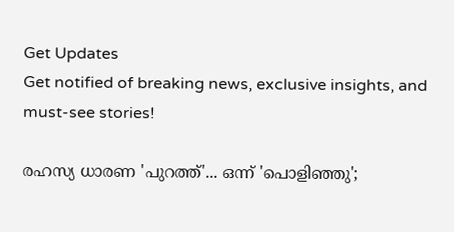Get Updates
Get notified of breaking news, exclusive insights, and must-see stories!

രഹസ്യ ധാരണ 'പുറത്ത്'... ഒന്ന് 'പൊളിഞ്ഞു';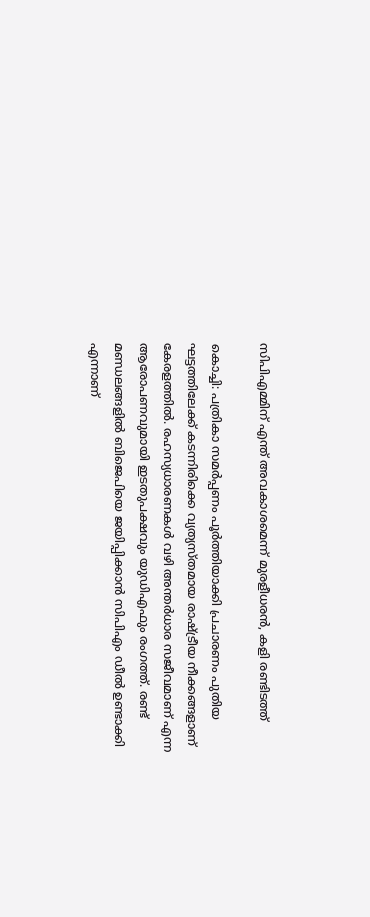സിപിഎമ്മിന് എന്ത് അവകാശമെന്ന് മുരളീധരന്‍, കളി രണ്ടിടത്ത്

കൊച്ചി: പത്രികാ സമര്‍പ്പണം പൂര്‍ത്തിയാക്കി പ്രചാരണം പുതിയ ഘട്ടത്തിലേക്ക് കടന്നിരിക്കെ വ്യത്യസ്തമായ രാഷ്ട്രീയ നീക്കങ്ങളാണ് കേരളത്തില്‍. രഹസ്യധാരണകള്‍ വഴി അന്തര്‍ധാര സജീവമാണ് എന്ന ആരോപണവുമായി ഇടതുപക്ഷവും യുഡിഎഫും രംഗത്ത്. രണ്ട് മണ്ഡലങ്ങളില്‍ ബിജെപിയെ ജയിപ്പിക്കാന്‍ സിപിഎം ഡീല്‍ ഉണ്ടാക്കി എന്നാണ്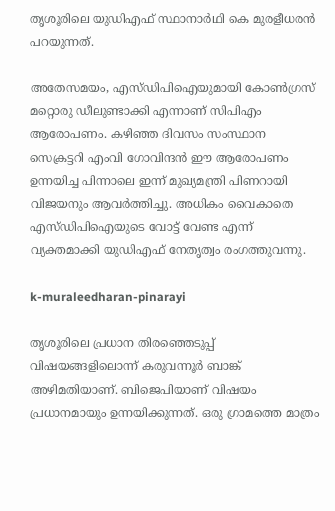തൃശൂരിലെ യുഡിഎഫ് സ്ഥാനാര്‍ഥി കെ മുരളീധരന്‍ പറയുന്നത്.

അതേസമയം, എസ്ഡിപിഐയുമായി കോണ്‍ഗ്രസ് മറ്റൊരു ഡീലുണ്ടാക്കി എന്നാണ് സിപിഎം ആരോപണം. കഴിഞ്ഞ ദിവസം സംസ്ഥാന സെക്രട്ടറി എംവി ഗോവിന്ദന്‍ ഈ ആരോപണം ഉന്നയിച്ച പിന്നാലെ ഇന്ന് മുഖ്യമന്ത്രി പിണറായി വിജയനും ആവര്‍ത്തിച്ചു. അധികം വൈകാതെ എസ്ഡിപിഐയുടെ വോട്ട് വേണ്ട എന്ന് വ്യക്തമാക്കി യുഡിഎഫ് നേതൃത്വം രംഗത്തുവന്നു.

k-muraleedharan-pinarayi

തൃശൂരിലെ പ്രധാന തിരഞ്ഞെടുപ്പ് വിഷയങ്ങളിലൊന്ന് കരുവന്നൂര്‍ ബാങ്ക് അഴിമതിയാണ്. ബിജെപിയാണ് വിഷയം പ്രധാനമായും ഉന്നയിക്കുന്നത്. ഒരു ഗ്രാമത്തെ മാത്രം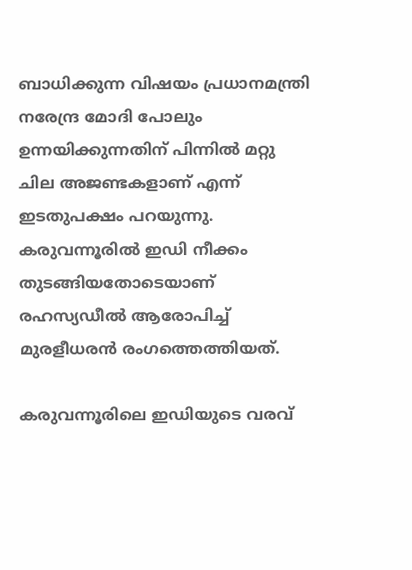ബാധിക്കുന്ന വിഷയം പ്രധാനമന്ത്രി നരേന്ദ്ര മോദി പോലും ഉന്നയിക്കുന്നതിന് പിന്നില്‍ മറ്റു ചില അജണ്ടകളാണ് എന്ന് ഇടതുപക്ഷം പറയുന്നു. കരുവന്നൂരില്‍ ഇഡി നീക്കം തുടങ്ങിയതോടെയാണ് രഹസ്യഡീല്‍ ആരോപിച്ച് മുരളീധരന്‍ രംഗത്തെത്തിയത്.

കരുവന്നൂരിലെ ഇഡിയുടെ വരവ്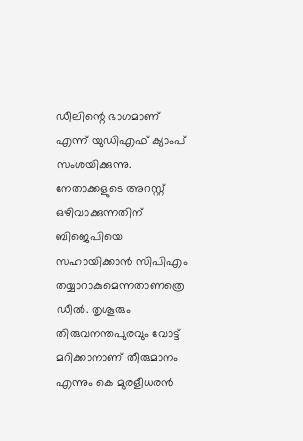ഡീലിന്റെ ഭാഗമാണ് എന്ന് യുഡിഎഫ് ക്യാംപ് സംശയിക്കുന്നു. നേതാക്കളുടെ അറസ്റ്റ് ഒഴിവാക്കുന്നതിന് ബിജെപിയെ സഹായിക്കാന്‍ സിപിഎം തയ്യാറാകുമെന്നതാണത്രെ ഡീല്‍. തൃശൂരും തിരുവനന്തപുരവും വോട്ട് മറിക്കാനാണ് തീരുമാനം എന്നും കെ മുരളീധരന്‍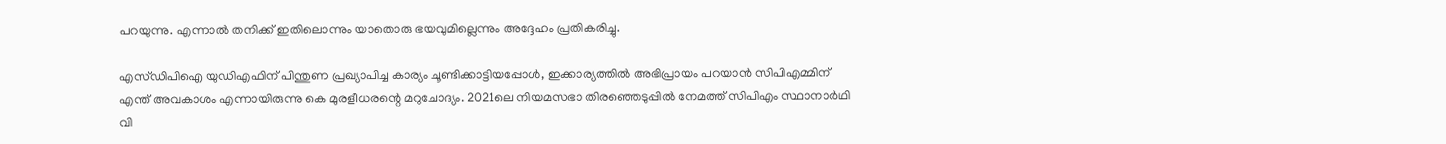പറയുന്നു. എന്നാല്‍ തനിക്ക് ഇതിലൊന്നും യാതൊരു ഭയവുമില്ലെന്നും അദ്ദേഹം പ്രതികരിച്ചു.

എസ്ഡിപിഐ യുഡിഎഫിന് പിന്തുണ പ്രഖ്യാപിച്ച കാര്യം ചൂണ്ടിക്കാട്ടിയപ്പോള്‍, ഇക്കാര്യത്തില്‍ അഭിപ്രായം പറയാന്‍ സിപിഎമ്മിന് എന്ത് അവകാശം എന്നായിരുന്നു കെ മുരളീധരന്റെ മറുചോദ്യം. 2021ലെ നിയമസഭാ തിരഞ്ഞെടുപ്പില്‍ നേമത്ത് സിപിഎം സ്ഥാനാര്‍ഥി വി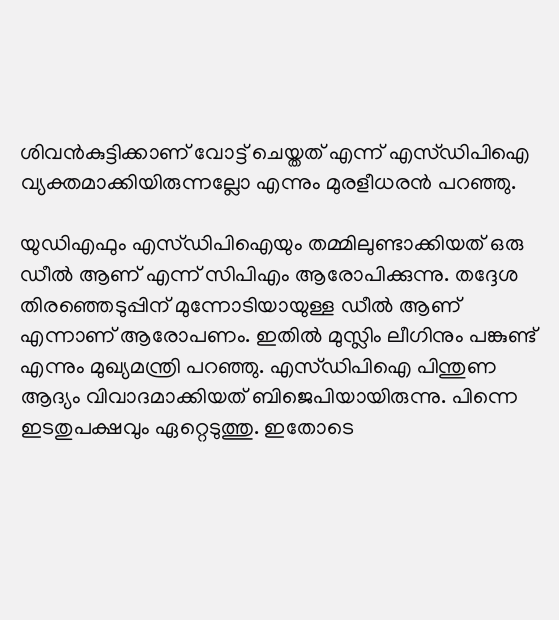ശിവന്‍കുട്ടിക്കാണ് വോട്ട് ചെയ്തത് എന്ന് എസ്ഡിപിഐ വ്യക്തമാക്കിയിരുന്നല്ലോ എന്നും മുരളീധരന്‍ പറഞ്ഞു.

യുഡിഎഫും എസ്ഡിപിഐയും തമ്മിലുണ്ടാക്കിയത് ഒരു ഡീല്‍ ആണ് എന്ന് സിപിഎം ആരോപിക്കുന്നു. തദ്ദേശ തിരഞ്ഞെടുപ്പിന് മുന്നോടിയായുള്ള ഡീല്‍ ആണ് എന്നാണ് ആരോപണം. ഇതില്‍ മുസ്ലിം ലീഗിനും പങ്കുണ്ട് എന്നും മുഖ്യമന്ത്രി പറഞ്ഞു. എസ്ഡിപിഐ പിന്തുണ ആദ്യം വിവാദമാക്കിയത് ബിജെപിയായിരുന്നു. പിന്നെ ഇടതുപക്ഷവും ഏറ്റെടുത്തു. ഇതോടെ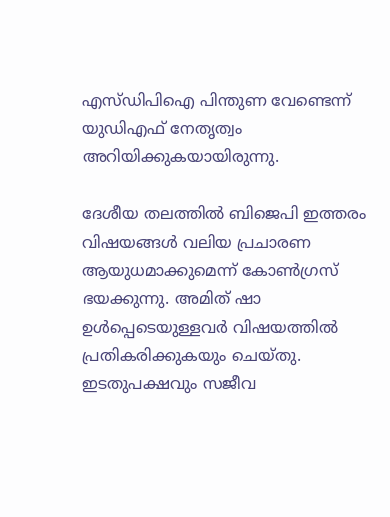എസ്ഡിപിഐ പിന്തുണ വേണ്ടെന്ന് യുഡിഎഫ് നേതൃത്വം അറിയിക്കുകയായിരുന്നു.

ദേശീയ തലത്തില്‍ ബിജെപി ഇത്തരം വിഷയങ്ങള്‍ വലിയ പ്രചാരണ ആയുധമാക്കുമെന്ന് കോണ്‍ഗ്രസ് ഭയക്കുന്നു. അമിത് ഷാ ഉള്‍പ്പെടെയുള്ളവര്‍ വിഷയത്തില്‍ പ്രതികരിക്കുകയും ചെയ്തു. ഇടതുപക്ഷവും സജീവ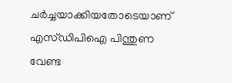ചര്‍ച്ചയാക്കിയതോടെയാണ് എസ്ഡിപിഐ പിന്തുണ വേണ്ട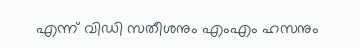എന്ന് വിഡി സതീശനും എംഎം ഹസനും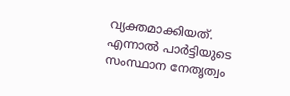വ്യക്തമാക്കിയത്. എന്നാല്‍ പാര്‍ട്ടിയുടെ സംസ്ഥാന നേതൃത്വം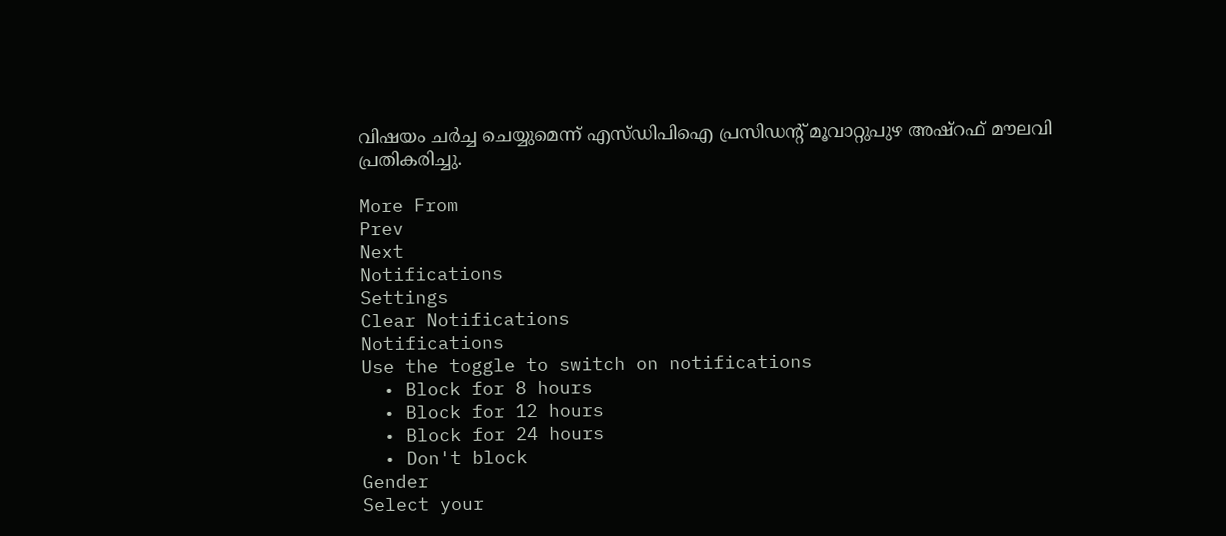വിഷയം ചര്‍ച്ച ചെയ്യുമെന്ന് എസ്ഡിപിഐ പ്രസിഡന്റ് മൂവാറ്റുപുഴ അഷ്‌റഫ് മൗലവി പ്രതികരിച്ചു.

More From
Prev
Next
Notifications
Settings
Clear Notifications
Notifications
Use the toggle to switch on notifications
  • Block for 8 hours
  • Block for 12 hours
  • Block for 24 hours
  • Don't block
Gender
Select your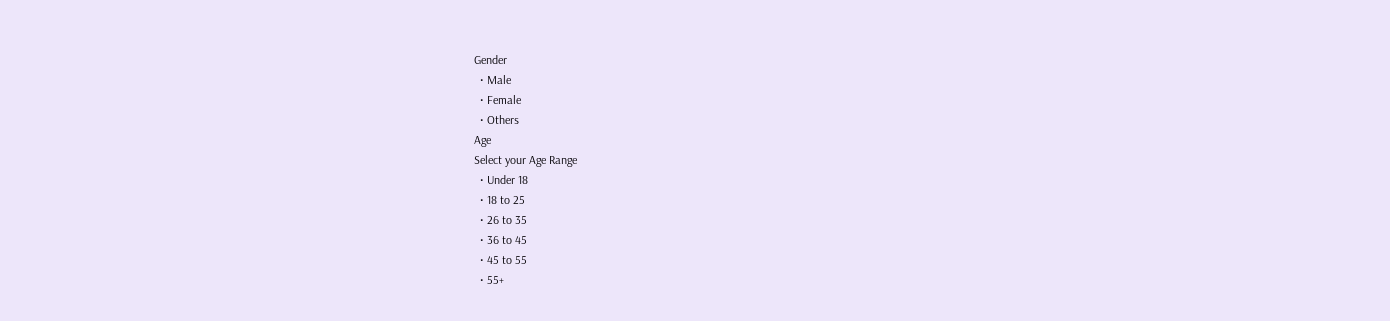Gender
  • Male
  • Female
  • Others
Age
Select your Age Range
  • Under 18
  • 18 to 25
  • 26 to 35
  • 36 to 45
  • 45 to 55
  • 55+